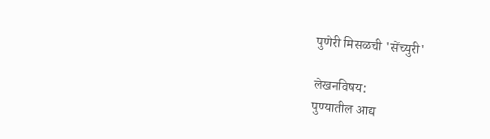पुणेरी मिसळची 'सेंच्युरी'

लेखनविषय:
पुण्यातील आद्य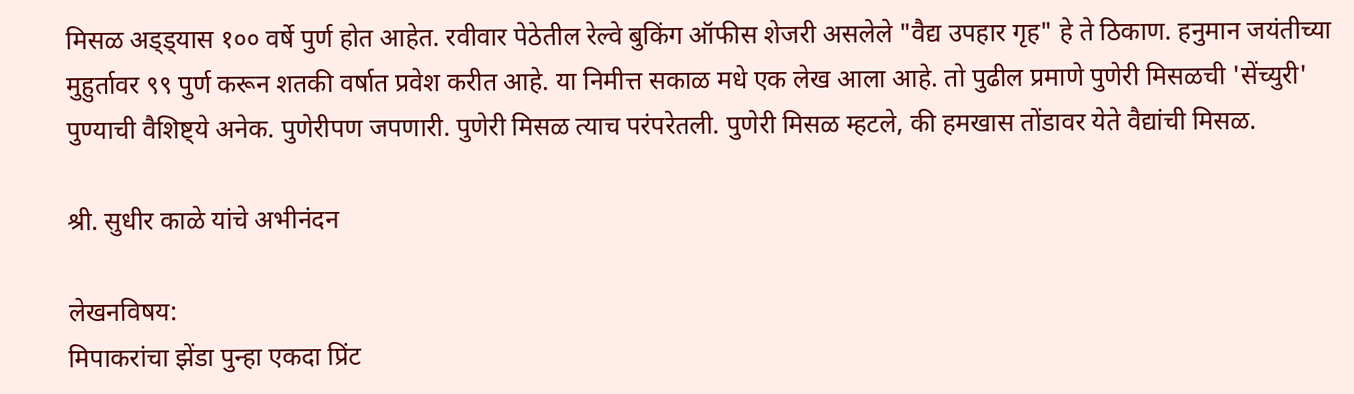मिसळ अड्ड्यास १०० वर्षे पुर्ण होत आहेत. रवीवार पेठेतील रेल्वे बुकिंग ऑफीस शेजरी असलेले "वैद्य उपहार गृह" हे ते ठिकाण. हनुमान जयंतीच्या मुहुर्तावर ९९ पुर्ण करून शतकी वर्षात प्रवेश करीत आहे. या निमीत्त सकाळ मधे एक लेख आला आहे. तो पुढील प्रमाणे पुणेरी मिसळची 'सेंच्युरी' पुण्याची वैशिष्ट्ये अनेक. पुणेरीपण जपणारी. पुणेरी मिसळ त्याच परंपरेतली. पुणेरी मिसळ म्हटले, की हमखास तोंडावर येते वैद्यांची मिसळ.

श्री. सुधीर काळे यांचे अभीनंदन

लेखनविषय:
मिपाकरांचा झेंडा पुन्हा एकदा प्रिंट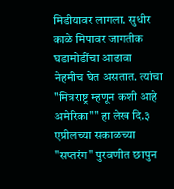मिडीयावर लागला. सुधीर काळे मिपावर जागतीक घडामोडींचा आढावा नेहमीच घेत असतात. त्यांचा "मित्रराष्ट्र म्हणून कशी आहे अमेरिका"" हा लेख दि.३ एप्रीलच्या सकाळच्या "सप्तरंग" पुरवणीत छापुन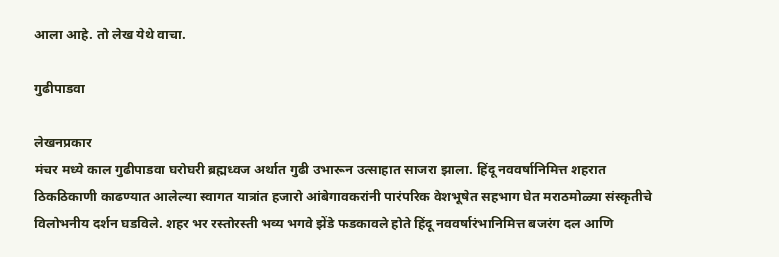आला आहे. तो लेख येथे वाचा.

गुढीपाडवा

लेखनप्रकार
मंचर मध्ये काल गुढीपाडवा घरोघरी ब्रह्मध्वज अर्थात गुढी उभारून उत्साहात साजरा झाला. हिंदू नववर्षानिमित्त शहरात ठिकठिकाणी काढण्यात आलेल्या स्वागत यात्रांत हजारो आंबेगावकरांनी पारंपरिक वेशभूषेत सहभाग घेत मराठमोळ्या संस्कृतीचे विलोभनीय दर्शन घडविले. शहर भर रस्तोरस्ती भव्य भगवे झेंडे फडकावले होते हिंदू नववर्षारंभानिमित्त बजरंग दल आणि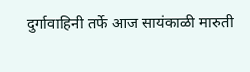दुर्गावाहिनी तर्फे आज सायंकाळी मारुती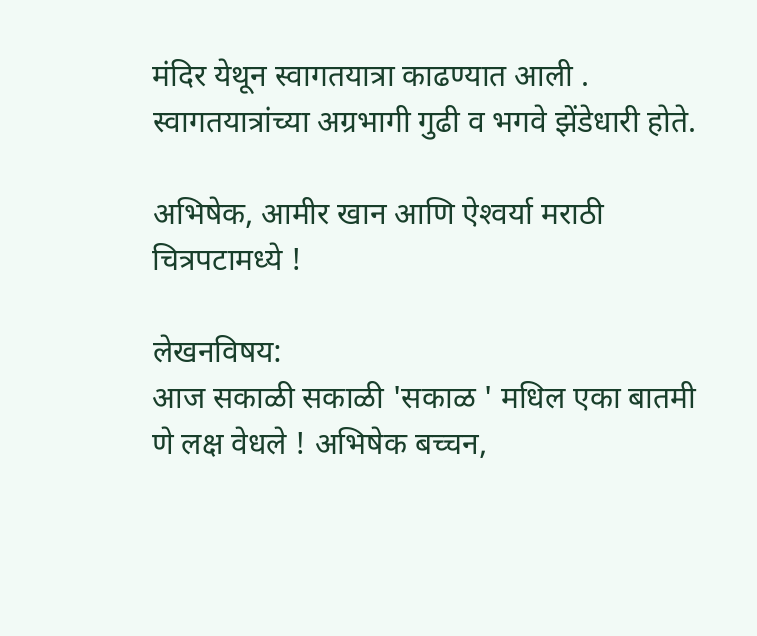मंदिर येथून स्वागतयात्रा काढण्यात आली . स्वागतयात्रांच्या अग्रभागी गुढी व भगवे झेंडेधारी होते.

अभिषेक, आमीर खान आणि ऐश्‍वर्या मराठी चित्रपटामध्ये !

लेखनविषय:
आज सकाळी सकाळी 'सकाळ ' मधिल एका बातमी णे लक्ष वेधले ! अभिषेक बच्चन,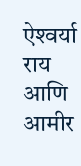ऐश्‍वर्या राय आणि आमीर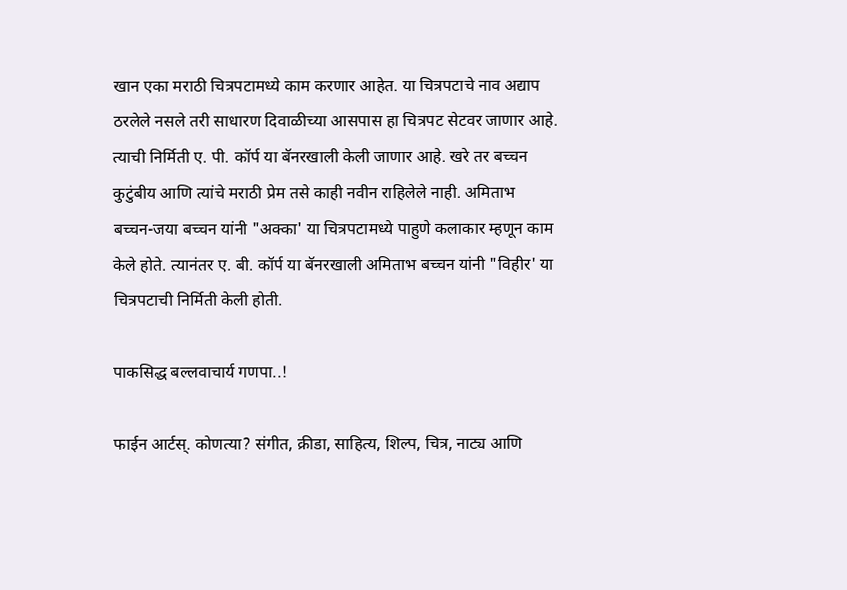खान एका मराठी चित्रपटामध्ये काम करणार आहेत. या चित्रपटाचे नाव अद्याप ठरलेले नसले तरी साधारण दिवाळीच्या आसपास हा चित्रपट सेटवर जाणार आहे. त्याची निर्मिती ए. पी. कॉर्प या बॅनरखाली केली जाणार आहे. खरे तर बच्चन कुटुंबीय आणि त्यांचे मराठी प्रेम तसे काही नवीन राहिलेले नाही. अमिताभ बच्चन-जया बच्चन यांनी "अक्का' या चित्रपटामध्ये पाहुणे कलाकार म्हणून काम केले होते. त्यानंतर ए. बी. कॉर्प या बॅनरखाली अमिताभ बच्चन यांनी "विहीर' या चित्रपटाची निर्मिती केली होती.

पाकसिद्ध बल्लवाचार्य गणपा..!

फाईन आर्टस्. कोणत्या? संगीत, क्रीडा, साहित्य, शिल्प, चित्र, नाट्य आणि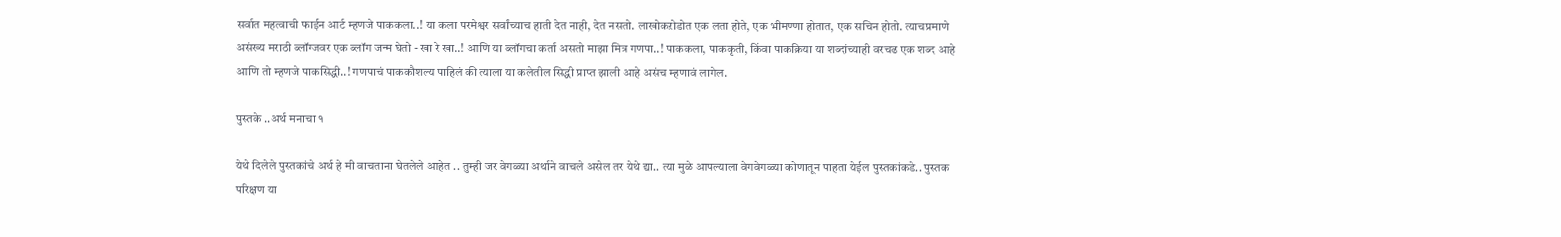सर्वात महत्वाची फाईन आर्ट म्हणजे पाककला..! या कला परमेश्वर सर्वांच्याच हाती देत नाही, देत नसतो. लाखोकऱोडोत एक लता होते, एक भीमण्णा होतात, एक सचिन होतो. त्याचप्रमाणे असंख्य मराठी ब्लॉग्जवर एक ब्लॉग जन्म घेतो - खा रे खा..! आणि या ब्लॉगचा कर्ता असतो माझा मित्र गणपा..! पाककला, पाककृती, किंवा पाकक्रिया या शब्दांच्याही वरचढ एक शब्द आहे आणि तो म्हणजे पाकसिद्धी..! गणपाचं पाककौशल्य पाहिलं की त्याला या कलेतील सिद्धी प्राप्त झाली आहे असंच म्हणावं लागेल.

पुस्तके ..अर्थ मनाचा १

येथे दिलेले पुस्तकांचे अर्थ हे मी वाचताना घेतलेले आहेत .. तुम्ही जर वेगळ्या अर्थाने वाचले असेल तर येथे द्या.. त्या मुळे आपल्याला वेगवेगळ्या कोणातून पाहता येईल पुस्तकांकडे.. पुस्तक परिक्षण या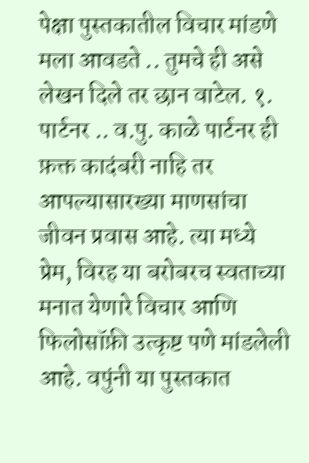पेक्षा पुस्तकातील विचार मांडणे मला आवडते .. तुमचे ही असे लेखन दिले तर छान वाटेल. १. पार्टनर .. व.पु. काळे पार्टनर ही फ़क्त कादंबरी नाहि तर आपल्यासारख्या माणसांचा जीवन प्रवास आहे. त्या मध्ये प्रेम, विरह या बरोबरच स्वताच्या मनात येणारे विचार आणि फिलोसॉफ़ी उत्कृष्ट पणे मांडलेली आहे. वपुंनी या पुस्तकात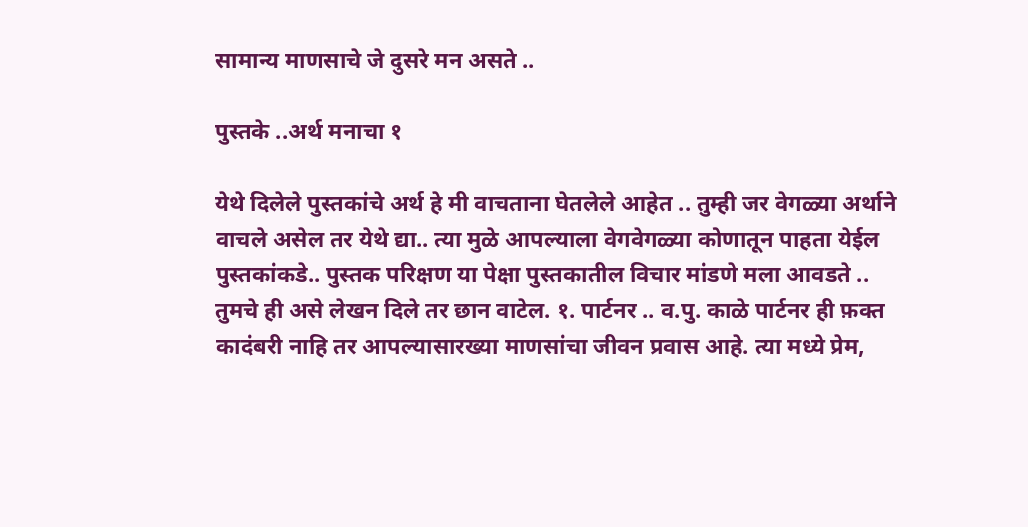सामान्य माणसाचे जे दुसरे मन असते ..

पुस्तके ..अर्थ मनाचा १

येथे दिलेले पुस्तकांचे अर्थ हे मी वाचताना घेतलेले आहेत .. तुम्ही जर वेगळ्या अर्थाने वाचले असेल तर येथे द्या.. त्या मुळे आपल्याला वेगवेगळ्या कोणातून पाहता येईल पुस्तकांकडे.. पुस्तक परिक्षण या पेक्षा पुस्तकातील विचार मांडणे मला आवडते .. तुमचे ही असे लेखन दिले तर छान वाटेल. १. पार्टनर .. व.पु. काळे पार्टनर ही फ़क्त कादंबरी नाहि तर आपल्यासारख्या माणसांचा जीवन प्रवास आहे. त्या मध्ये प्रेम,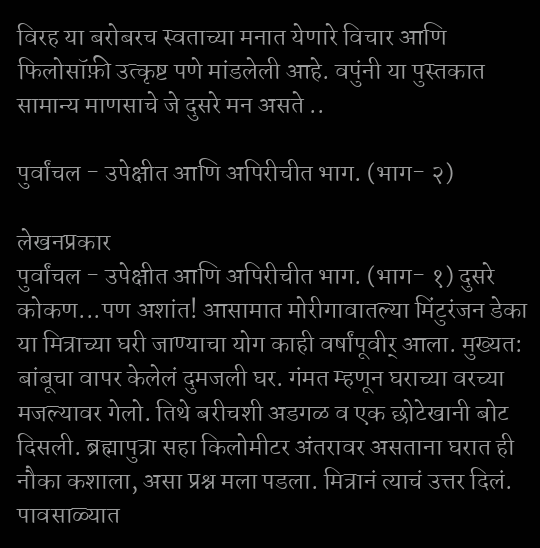विरह या बरोबरच स्वताच्या मनात येणारे विचार आणि फिलोसॉफ़ी उत्कृष्ट पणे मांडलेली आहे. वपुंनी या पुस्तकात सामान्य माणसाचे जे दुसरे मन असते ..

पुर्वांचल - उपेक्षीत आणि अपिरीचीत भाग. (भाग- २)

लेखनप्रकार
पुर्वांचल - उपेक्षीत आणि अपिरीचीत भाग. (भाग- १) दुसरे कोकण...पण अशांत! आसामात मोरीगावातल्या मिंटुरंजन डेका या मित्राच्या घरी जाण्याचा योग काही वर्षांपूवीर् आला. मुख्यत: बांबूचा वापर केलेलं दुमजली घर. गंमत म्हणून घराच्या वरच्या मजल्यावर गेलो. तिथे बरीचशी अडगळ व एक छोटेखानी बोट दिसली. ब्रह्मापुत्रा सहा किलोमीटर अंतरावर असताना घरात ही नौका कशाला, असा प्रश्न मला पडला. मित्रानं त्याचं उत्तर दिलं. पावसाळ्यात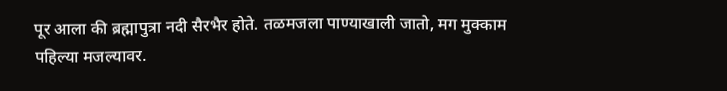पूर आला की ब्रह्मापुत्रा नदी सैरभैर होते. तळमजला पाण्याखाली जातो, मग मुक्काम पहिल्या मजल्यावर.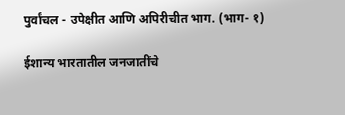पुर्वांचल - उपेक्षीत आणि अपिरीचीत भाग. (भाग- १)

ईशान्य भारतातील जनजातींचे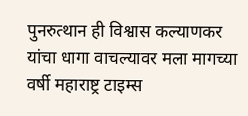पुनरुत्थान ही विश्वास कल्याणकर यांचा धागा वाचल्यावर मला मागच्या वर्षी महाराष्ट्र टाइम्स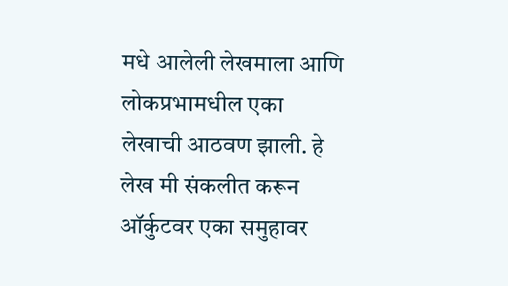मधे आलेली लेखमाला आणि लोकप्रभामधील एका लेखाची आठवण झाली. हे लेख मी संकलीत करून ऑर्कुटवर एका समुहावर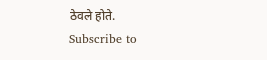ठेवले होते.
Subscribe to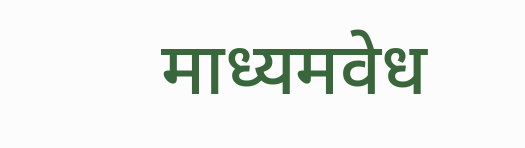माध्यमवेध